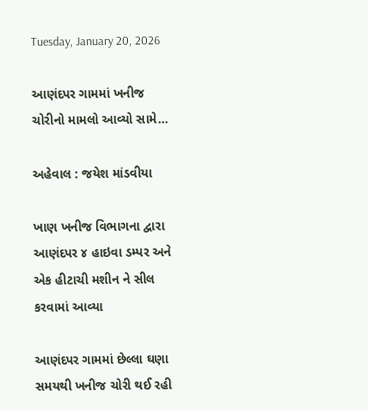Tuesday, January 20, 2026

આણંદપર ગામમાં ખનીજ ચોરીનો મામલો આવ્યો સામે…

અહેવાલ : જયેશ માંડવીયા

ખાણ ખનીજ વિભાગના દ્વારા
આણંદપર ૪ હાઇવા ડમ્પર અને એક હીટાચી મશીન ને સીલ કરવામાં આવ્યા

આણંદપર ગામમાં છેલ્લા ઘણા સમયથી ખનીજ ચોરી થઈ રહી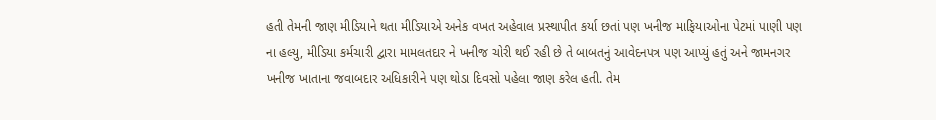હતી તેમની જાણ મીડિયાને થતા મીડિયાએ અનેક વખત અહેવાલ પ્રસ્થાપીત કર્યા છતાં પણ ખનીજ માફિયાઓના પેટમાં પાણી પણ ના હલ્યુ, મીડિયા કર્મચારી દ્વારા મામલતદાર ને ખનીજ ચોરી થઈ રહી છે તે બાબતનું આવેદનપત્ર પણ આપ્યું હતું અને જામનગર ખનીજ ખાતાના જવાબદાર અધિકારીને પણ થોડા દિવસો પહેલા જાણ કરેલ હતી. તેમ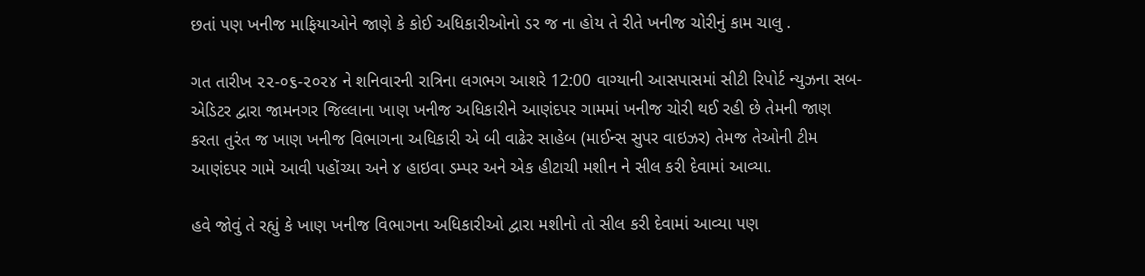છતાં પણ ખનીજ માફિયાઓને જાણે કે કોઈ અધિકારીઓનો ડર જ ના હોય તે રીતે ખનીજ ચોરીનું કામ ચાલુ .

ગત તારીખ ૨૨-૦૬-૨૦૨૪ ને શનિવારની રાત્રિના લગભગ આશરે 12:00 વાગ્યાની આસપાસમાં સીટી રિપોર્ટ ન્યુઝના સબ-એડિટર દ્વારા જામનગર જિલ્લાના ખાણ ખનીજ અધિકારીને આણંદપર ગામમાં ખનીજ ચોરી થઈ રહી છે તેમની જાણ કરતા તુરંત જ ખાણ ખનીજ વિભાગના અધિકારી એ બી વાઢેર સાહેબ (માઈન્સ સુપર વાઇઝર) તેમજ તેઓની ટીમ આણંદપર ગામે આવી પહોંચ્યા અને ૪ હાઇવા ડમ્પર અને એક હીટાચી મશીન ને સીલ કરી દેવામાં આવ્યા.

હવે જોવું તે રહ્યું કે ખાણ ખનીજ વિભાગના અધિકારીઓ દ્વારા મશીનો તો સીલ કરી દેવામાં આવ્યા પણ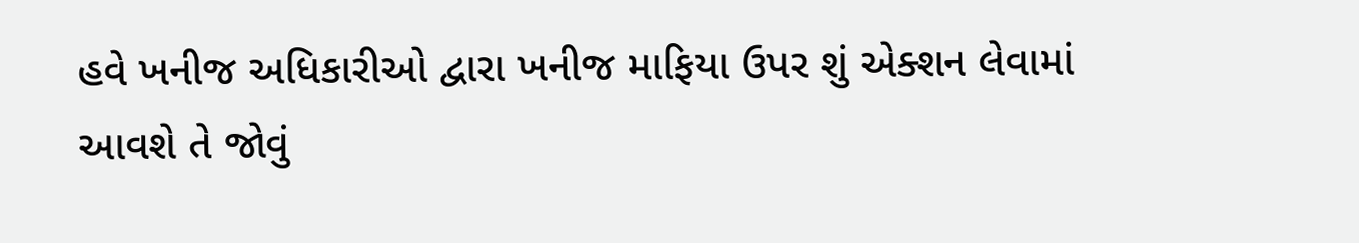હવે ખનીજ અધિકારીઓ દ્વારા ખનીજ માફિયા ઉપર શું એક્શન લેવામાં આવશે તે જોવું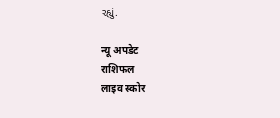રહ્યું.

न्यू अपडेट
राशिफल
लाइव स्कोर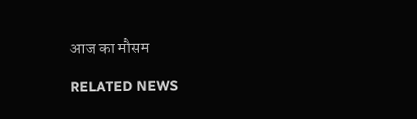आज का मौसम

RELATED NEWS